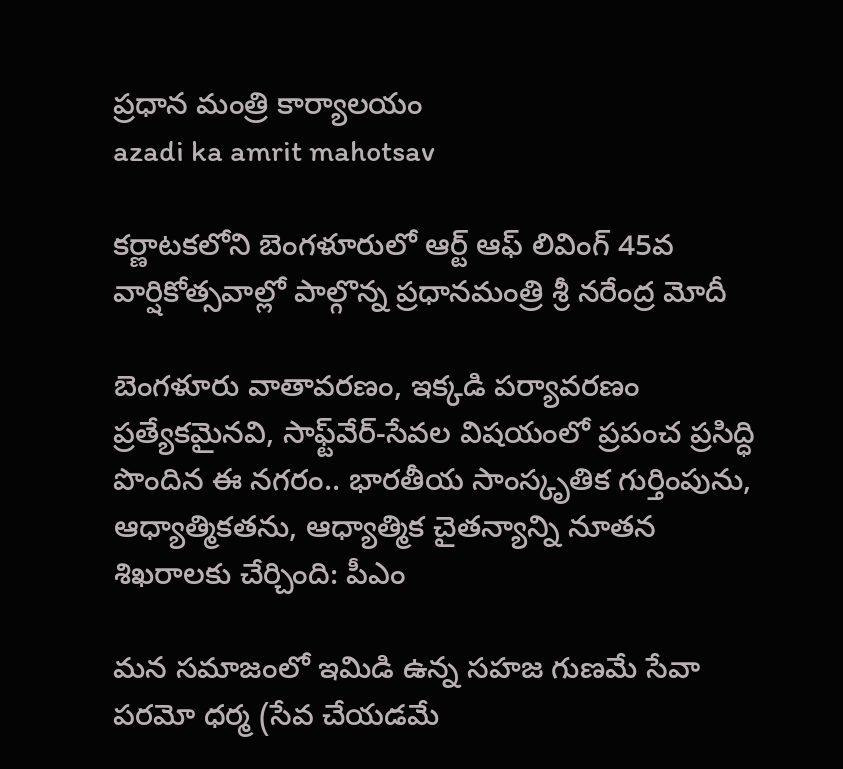ప్రధాన మంత్రి కార్యాలయం
azadi ka amrit mahotsav

కర్ణాటకలోని బెంగళూరులో ఆర్ట్ ఆఫ్ లివింగ్ 45వ వార్షికోత్సవాల్లో పాల్గొన్న ప్రధానమంత్రి శ్రీ నరేంద్ర మోదీ

బెంగళూరు వాతావరణం, ఇక్కడి పర్యావరణం ప్రత్యేకమైనవి, సాఫ్ట్‌వేర్-సేవల విషయంలో ప్రపంచ ప్రసిద్ధి పొందిన ఈ నగరం.. భారతీయ సాంస్కృతిక గుర్తింపును, ఆధ్యాత్మికతను, ఆధ్యాత్మిక చైతన్యాన్ని నూతన శిఖరాలకు చేర్చింది: పీఎం

మన సమాజంలో ఇమిడి ఉన్న సహజ గుణమే సేవా పరమో ధర్మ (సేవ చేయడమే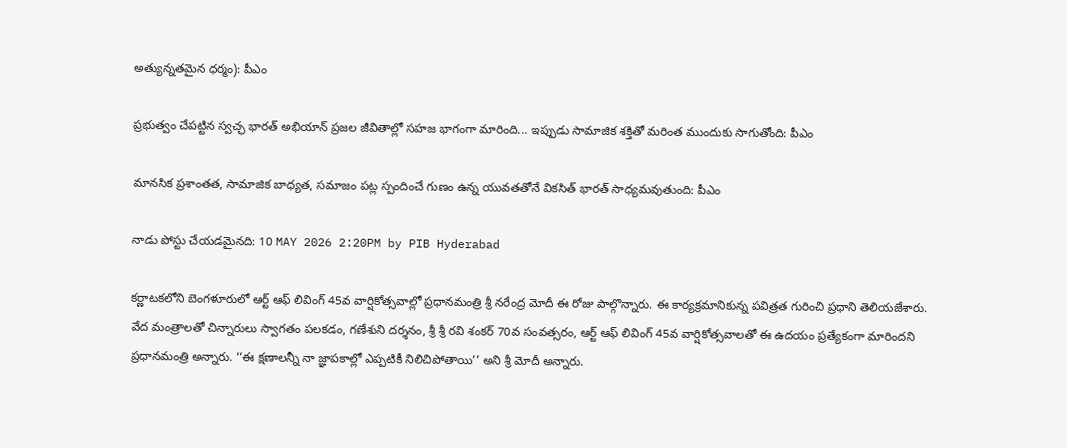అత్యున్నతమైన ధర్మం): పీఎం

ప్రభుత్వం చేపట్టిన స్వచ్ఛ భారత్ అభియాన్ ప్రజల జీవితాల్లో సహజ భాగంగా మారింది... ఇప్పుడు సామాజిక శక్తితో మరింత ముందుకు సాగుతోంది: పీఎం

మానసిక ప్రశాంతత, సామాజిక బాధ్యత, సమాజం పట్ల స్పందించే గుణం ఉన్న యువతతోనే వికసిత్ భారత్ సాధ్యమవుతుంది: పీఎం

నాడు పోస్టు చేయడమైనది: 10 MAY 2026 2:20PM by PIB Hyderabad

కర్ణాటకలోని బెంగళూరులో ఆర్ట్ ఆఫ్ లివింగ్ 45వ వార్షికోత్సవాల్లో ప్రధానమంత్రి శ్రీ నరేంద్ర మోదీ ఈ రోజు పాల్గొన్నారు. ఈ కార్యక్రమానికున్న పవిత్రత గురించి ప్రధాని తెలియజేశారు. వేద మంత్రాలతో చిన్నారులు స్వాగతం పలకడం, గణేశుని దర్శనం, శ్రీ శ్రీ రవి శంకర్ 70వ సంవత్సరం, ఆర్ట్ ఆఫ్ లివింగ్ 45వ వార్షికోత్సవాలతో ఈ ఉదయం ప్రత్యేకంగా మారిందని ప్రధానమంత్రి అన్నారు. ‘‘ఈ క్షణాలన్నీ నా జ్ఞాపకాల్లో ఎప్పటికీ నిలిచిపోతాయి’’ అని శ్రీ మోదీ అన్నారు.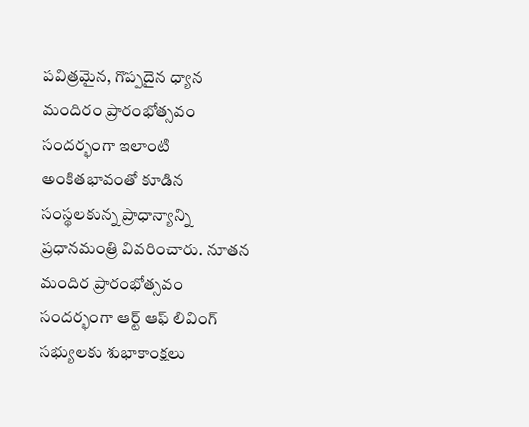పవిత్రమైన, గొప్పదైన ధ్యాన మందిరం ప్రారంభోత్సవం సందర్భంగా ఇలాంటి అంకితభావంతో కూడిన సంస్థలకున్న ప్రాధాన్యాన్ని ప్రధానమంత్రి వివరించారు. నూతన మందిర ప్రారంభోత్సవం సందర్భంగా ఆర్ట్ ఆఫ్ లివింగ్ సభ్యులకు శుభాకాంక్షలు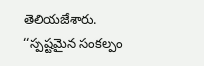తెలియజేశారు. ‘‘స్పష్టమైన సంకల్పం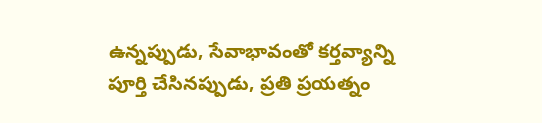ఉన్నప్పుడు, సేవాభావంతో కర్తవ్యాన్ని పూర్తి చేసినప్పుడు, ప్రతి ప్రయత్నం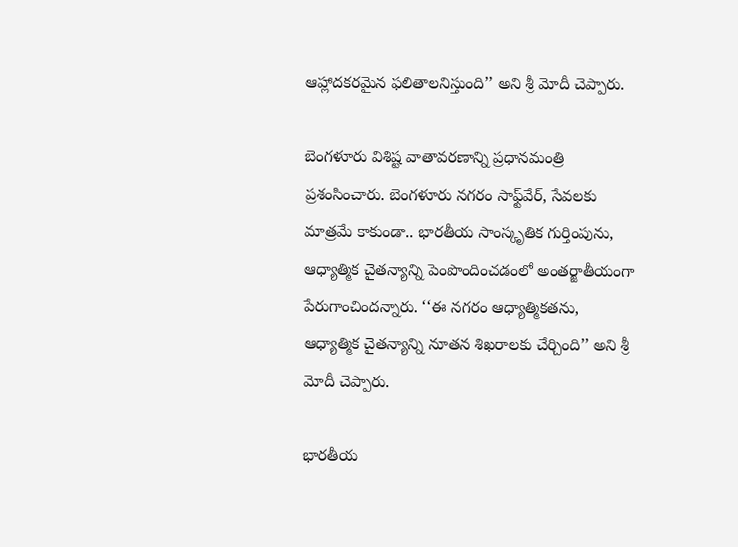ఆహ్లాదకరమైన ఫలితాలనిస్తుంది’’ అని శ్రీ మోదీ చెప్పారు.

బెంగళూరు విశిష్ట వాతావరణాన్ని ప్రధానమంత్రి ప్రశంసించారు. బెంగళూరు నగరం సాఫ్ట్‌వేర్, సేవలకు మాత్రమే కాకుండా.. భారతీయ సాంస్కృతిక గుర్తింపును, ఆధ్యాత్మిక చైతన్యాన్ని పెంపొందించడంలో అంతర్జాతీయంగా పేరుగాంచిందన్నారు. ‘‘ఈ నగరం ఆధ్యాత్మికతను, ఆధ్యాత్మిక చైతన్యాన్ని నూతన శిఖరాలకు చేర్చింది’’ అని శ్రీ మోదీ చెప్పారు.

భారతీయ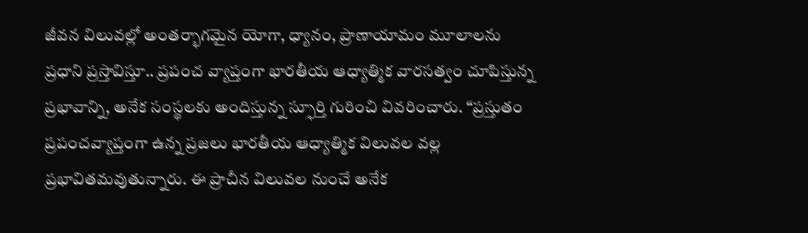జీవన విలువల్లో అంతర్భాగమైన యోగా, ధ్యానం, ప్రాణాయామం మూలాలను ప్రధాని ప్రస్తావిస్తూ.. ప్రపంచ వ్యాప్తంగా భారతీయ ఆధ్యాత్మిక వారసత్వం చూపిస్తున్న ప్రభావాన్ని, అనేక సంస్థలకు అందిస్తున్న స్ఫూర్తి గురించి వివరించారు. ‘‘ప్రస్తుతం ప్రపంచవ్యాప్తంగా ఉన్న ప్రజలు భారతీయ ఆధ్యాత్మిక విలువల వల్ల ప్రభావితమవుతున్నారు. ఈ ప్రాచీన విలువల నుంచే అనేక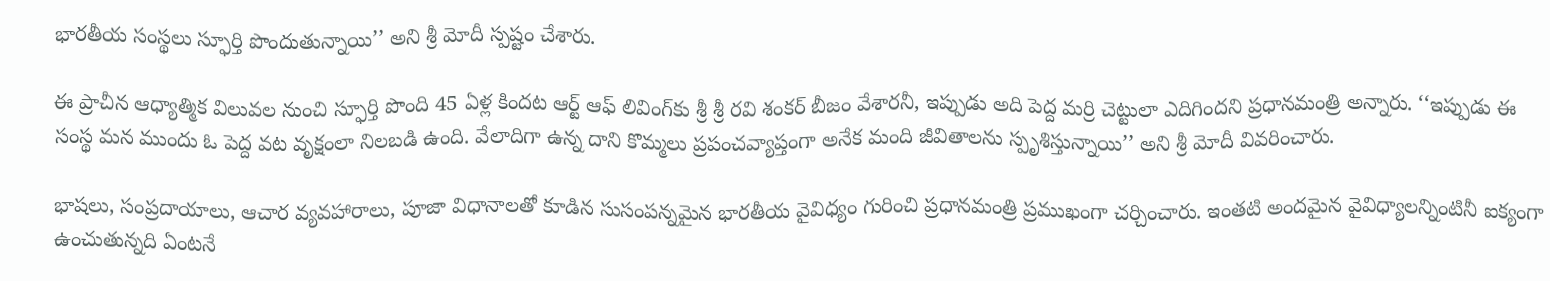భారతీయ సంస్థలు స్ఫూర్తి పొందుతున్నాయి’’ అని శ్రీ మోదీ స్పష్టం చేశారు.

ఈ ప్రాచీన ఆధ్యాత్మిక విలువల నుంచి స్ఫూర్తి పొంది 45 ఏళ్ల కిందట ఆర్ట్ ఆఫ్ లివింగ్‌కు శ్రీ శ్రీ రవి శంకర్ బీజం వేశారనీ, ఇప్పుడు అది పెద్ద మర్రి చెట్టులా ఎదిగిందని ప్రధానమంత్రి అన్నారు. ‘‘ఇప్పుడు ఈ సంస్థ మన ముందు ఓ పెద్ద వట వృక్షంలా నిలబడి ఉంది. వేలాదిగా ఉన్న దాని కొమ్మలు ప్రపంచవ్యాప్తంగా అనేక మంది జీవితాలను స్పృశిస్తున్నాయి’’ అని శ్రీ మోదీ వివరించారు.

భాషలు, సంప్రదాయాలు, ఆచార వ్యవహారాలు, పూజా విధానాలతో కూడిన సుసంపన్నమైన భారతీయ వైవిధ్యం గురించి ప్రధానమంత్రి ప్రముఖంగా చర్చించారు. ఇంతటి అందమైన వైవిధ్యాలన్నింటినీ ఐక్యంగా ఉంచుతున్నది ఏంటనే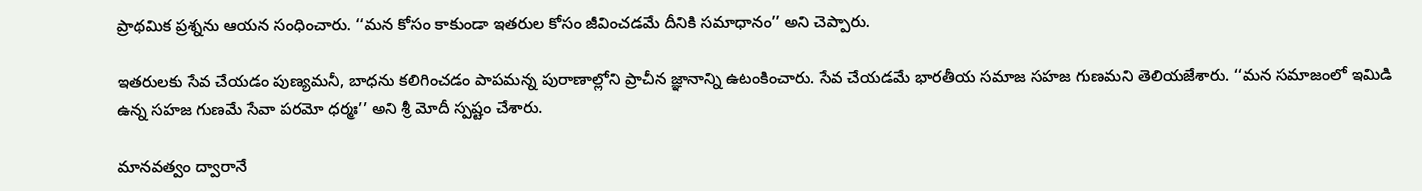ప్రాథమిక ప్రశ్నను ఆయన సంధించారు. ‘‘మన కోసం కాకుండా ఇతరుల కోసం జీవించడమే దీనికి సమాధానం’’ అని చెప్పారు.

ఇతరులకు సేవ చేయడం పుణ్యమనీ, బాధను కలిగించడం పాపమన్న పురాణాల్లోని ప్రాచీన జ్ఞానాన్ని ఉటంకించారు. సేవ చేయడమే భారతీయ సమాజ సహజ గుణమని తెలియజేశారు. ‘‘మన సమాజంలో ఇమిడి ఉన్న సహజ గుణమే సేవా పరమో ధర్మః’’ అని శ్రీ మోదీ స్పష్టం చేశారు.

మానవత్వం ద్వారానే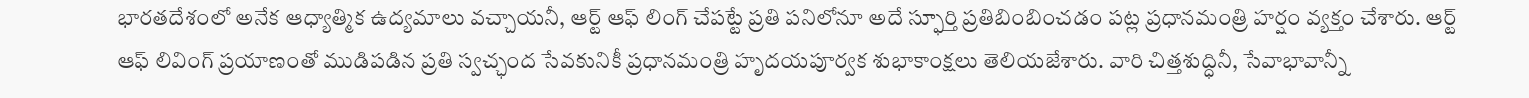భారతదేశంలో అనేక ఆధ్యాత్మిక ఉద్యమాలు వచ్చాయనీ, ఆర్ట్ ఆఫ్ లింగ్ చేపట్టే ప్రతి పనిలోనూ అదే స్ఫూర్తి ప్రతిబింబించడం పట్ల ప్రధానమంత్రి హర్షం వ్యక్తం చేశారు. ఆర్ట్ ఆఫ్ లివింగ్ ప్రయాణంతో ముడిపడిన ప్రతి స్వచ్ఛంద సేవకునికీ ప్రధానమంత్రి హృదయపూర్వక శుభాకాంక్షలు తెలియజేశారు. వారి చిత్తశుద్ధినీ, సేవాభావాన్నీ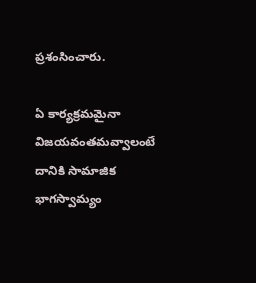ప్రశంసించారు.

ఏ కార్యక్రమమైనా విజయవంతమవ్వాలంటే దానికి సామాజిక భాగస్వామ్యం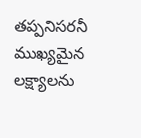తప్పనిసరనీ ముఖ్యమైన లక్ష్యాలను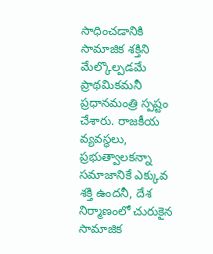సాధించడానికి సామాజిక శక్తిని మేల్కొల్పడమే ప్రాథమికమనీ ప్రధానమంత్రి స్పష్టం చేశారు. రాజకీయ వ్యవస్థలు, ప్రభుత్వాలకన్నా సమాజానికే ఎక్కువ శక్తి ఉందనీ, దేశ నిర్మాణంలో చురుకైన సామాజిక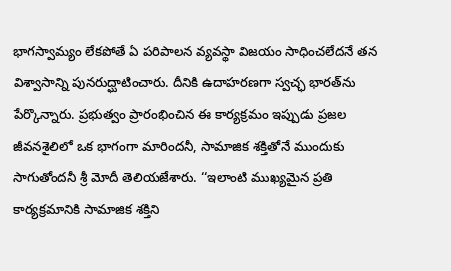భాగస్వామ్యం లేకపోతే ఏ పరిపాలన వ్యవస్థా విజయం సాధించలేదనే తన విశ్వాసాన్ని పునరుద్ఘాటించారు. దీనికి ఉదాహరణగా స్వచ్ఛ భారత్‌ను పేర్కొన్నారు. ప్రభుత్వం ప్రారంభించిన ఈ కార్యక్రమం ఇప్పుడు ప్రజల జీవనశైలిలో ఒక భాగంగా మారిందనీ, సామాజిక శక్తితోనే ముందుకు సాగుతోందనీ శ్రీ మోదీ తెలియజేశారు. ‘‘ఇలాంటి ముఖ్యమైన ప్రతి కార్యక్రమానికి సామాజిక శక్తిని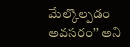మేల్కొల్పడం అవసరం’’ అని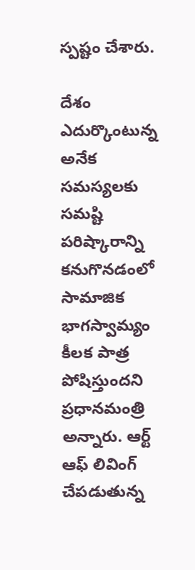స్పష్టం చేశారు.

దేశం ఎదుర్కొంటున్న అనేక సమస్యలకు సమష్టి పరిష్కారాన్ని కనుగొనడంలో సామాజిక భాగస్వామ్యం కీలక పాత్ర పోషిస్తుందని ప్రధానమంత్రి అన్నారు. ఆర్ట్ ఆఫ్ లివింగ్ చేపడుతున్న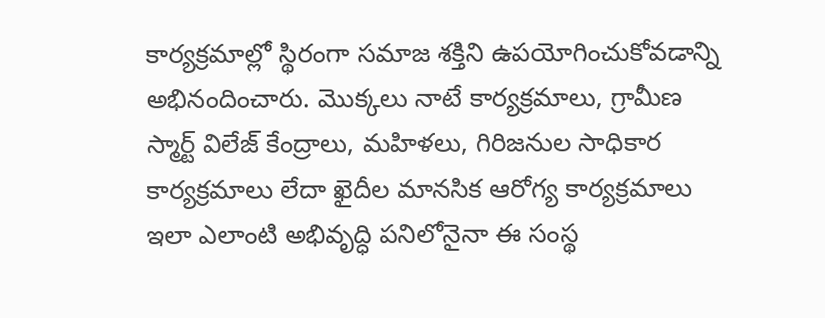కార్యక్రమాల్లో స్థిరంగా సమాజ శక్తిని ఉపయోగించుకోవడాన్ని అభినందించారు. మొక్కలు నాటే కార్యక్రమాలు, గ్రామీణ స్మార్ట్ విలేజ్ కేంద్రాలు, మహిళలు, గిరిజనుల సాధికార కార్యక్రమాలు లేదా ఖైదీల మానసిక ఆరోగ్య కార్యక్రమాలు ఇలా ఎలాంటి అభివృద్ధి పనిలోనైనా ఈ సంస్థ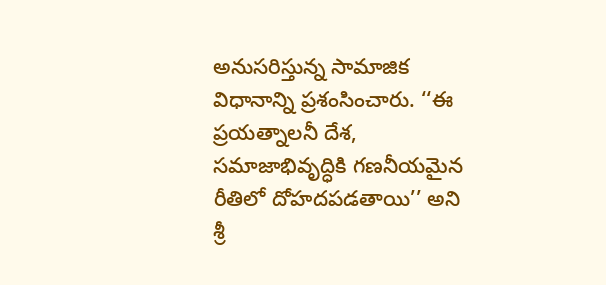అనుసరిస్తున్న సామాజిక విధానాన్ని ప్రశంసించారు. ‘‘ఈ ప్రయత్నాలనీ దేశ, సమాజాభివృద్ధికి గణనీయమైన రీతిలో దోహదపడతాయి’’ అని శ్రీ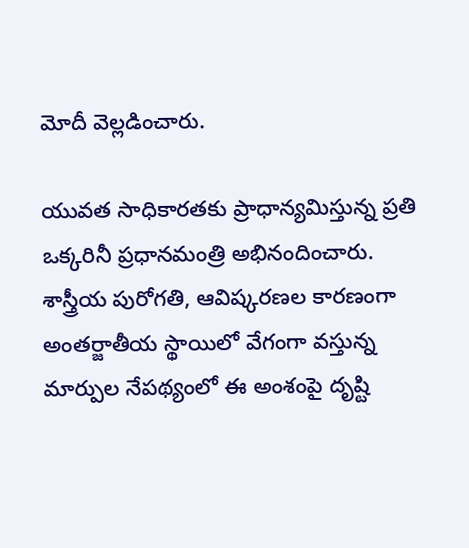మోదీ వెల్లడించారు.

యువత సాధికారతకు ప్రాధాన్యమిస్తున్న ప్రతి ఒక్కరినీ ప్రధానమంత్రి అభినందించారు. శాస్త్రీయ పురోగతి, ఆవిష్కరణల కారణంగా అంతర్జాతీయ స్థాయిలో వేగంగా వస్తున్న మార్పుల నేపథ్యంలో ఈ అంశంపై దృష్టి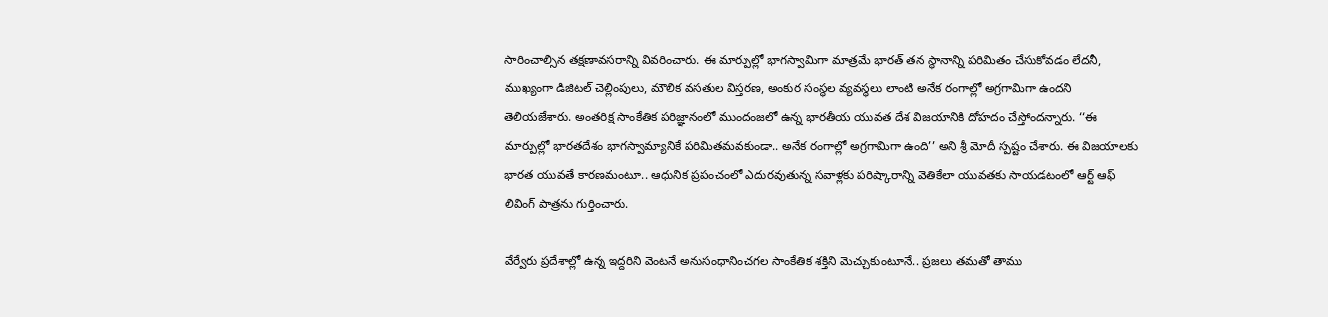సారించాల్సిన తక్షణావసరాన్ని వివరించారు. ఈ మార్పుల్లో భాగస్వామిగా మాత్రమే భారత్ తన స్థానాన్ని పరిమితం చేసుకోవడం లేదనీ, ముఖ్యంగా డిజిటల్ చెల్లింపులు, మౌలిక వసతుల విస్తరణ, అంకుర సంస్థల వ్యవస్థలు లాంటి అనేక రంగాల్లో అగ్రగామిగా ఉందని తెలియజేశారు. అంతరిక్ష సాంకేతిక పరిజ్ఞానంలో ముందంజలో ఉన్న భారతీయ యువత దేశ విజయానికి దోహదం చేస్తోందన్నారు. ‘‘ఈ మార్పుల్లో భారతదేశం భాగస్వామ్యానికే పరిమితమవకుండా.. అనేక రంగాల్లో అగ్రగామిగా ఉంది’’ అని శ్రీ మోదీ స్పష్టం చేశారు. ఈ విజయాలకు భారత యువతే కారణమంటూ.. ఆధునిక ప్రపంచంలో ఎదురవుతున్న సవాళ్లకు పరిష్కారాన్ని వెతికేలా యువతకు సాయడటంలో ఆర్ట్ ఆఫ్ లివింగ్ పాత్రను గుర్తించారు.

వేర్వేరు ప్రదేశాల్లో ఉన్న ఇద్దరిని వెంటనే అనుసంధానించగల సాంకేతిక శక్తిని మెచ్చుకుంటూనే.. ప్రజలు తమతో తాము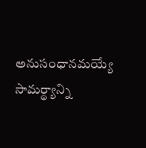అనుసంధానమయ్యే సామర్థ్యాన్ని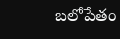బలోపేతం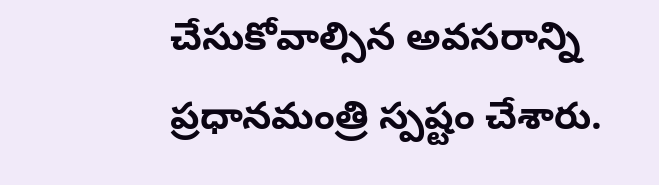చేసుకోవాల్సిన అవసరాన్ని ప్రధానమంత్రి స్పష్టం చేశారు.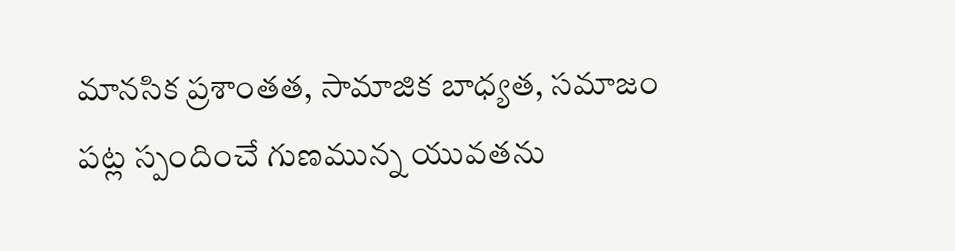మానసిక ప్రశాంతత, సామాజిక బాధ్యత, సమాజం పట్ల స్పందించే గుణమున్న యువతను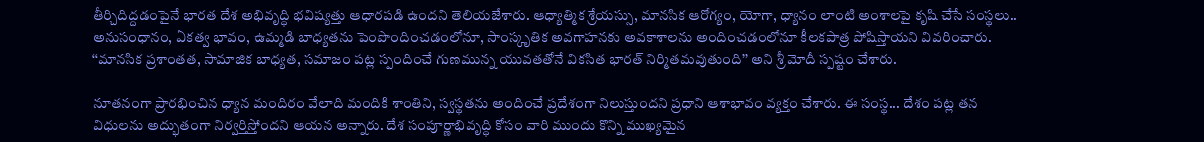తీర్చిదిద్దడంపైనే భారత దేశ అభివృద్ధి భవిష్యత్తు ఆధారపడి ఉందని తెలియజేశారు. ఆధ్యాత్మిక శ్రేయస్సు, మానసిక ఆరోగ్యం, యోగా, ధ్యానం లాంటి అంశాలపై కృషి చేసే సంస్థలు.. అనుసంధానం, ఏకత్వ భావం, ఉమ్మడి బాధ్యతను పెంపొందించడంలోనూ, సాంస్కృతిక అవగాహనకు అవకాశాలను అందించడంలోనూ కీలకపాత్ర పోషిస్తాయని వివరించారు. ‘‘మానసిక ప్రశాంతత, సామాజిక బాధ్యత, సమాజం పట్ల స్పందించే గుణమున్న యువతతోనే వికసిత భారత్ నిర్మితమవుతుంది’’ అని శ్రీ మోదీ స్పష్టం చేశారు.

నూతనంగా ప్రారభించిన ధ్యాన మందిరం వేలాది మందికి శాంతిని, స్వస్థతను అందించే ప్రదేశంగా నిలుస్తుందని ప్రధాని ఆశాభావం వ్యక్తం చేశారు. ఈ సంస్థ... దేశం పట్ల తన విధులను అద్భుతంగా నిర్వర్తిస్తోందని ఆయన అన్నారు. దేశ సంపూర్ణాభివృద్ధి కోసం వారి ముందు కొన్ని ముఖ్యమైన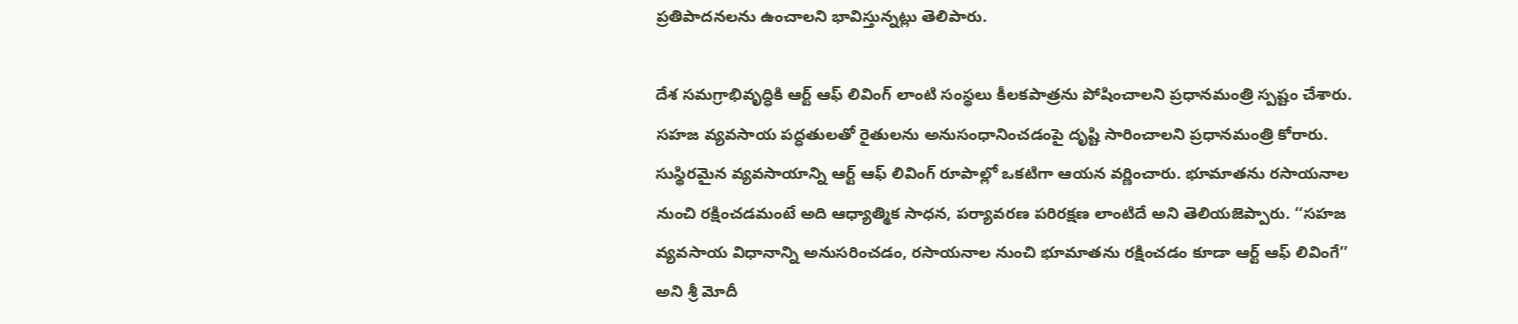ప్రతిపాదనలను ఉంచాలని భావిస్తున్నట్లు తెలిపారు.

దేశ సమగ్రాభివృద్ధికి ఆర్ట్ ఆఫ్ లివింగ్ లాంటి సంస్థలు కీలకపాత్రను పోషించాలని ప్రధానమంత్రి స్పష్టం చేశారు. సహజ వ్యవసాయ పద్ధతులతో రైతులను అనుసంధానించడంపై దృష్టి సారించాలని ప్రధానమంత్రి కోరారు. సుస్థిరమైన వ్యవసాయాన్ని ఆర్ట్ ఆఫ్ లివింగ్ రూపాల్లో ఒకటిగా ఆయన వర్ణించారు. భూమాతను రసాయనాల నుంచి రక్షించడమంటే అది ఆధ్యాత్మిక సాధన, పర్యావరణ పరిరక్షణ లాంటిదే అని తెలియజెప్పారు. ‘‘సహజ వ్యవసాయ విధానాన్ని అనుసరించడం, రసాయనాల నుంచి భూమాతను రక్షించడం కూడా ఆర్ట్ ఆఫ్ లివింగే’’ అని శ్రీ మోదీ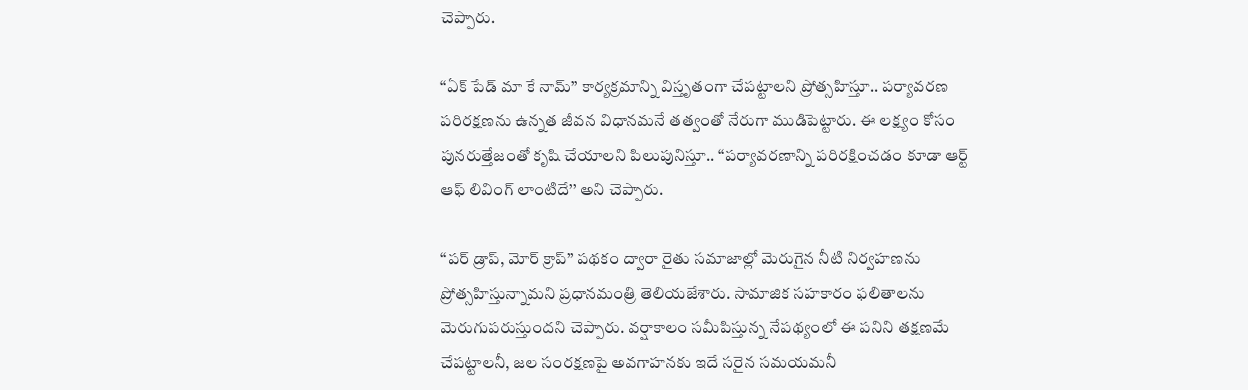చెప్పారు.

‘‘ఏక్ పేడ్ మా కే నామ్’’ కార్యక్రమాన్ని విస్తృతంగా చేపట్టాలని ప్రోత్సహిస్తూ.. పర్యావరణ పరిరక్షణను ఉన్నత జీవన విధానమనే తత్వంతో నేరుగా ముడిపెట్టారు. ఈ లక్ష్యం కోసం పునరుత్తేజంతో కృషి చేయాలని పిలుపునిస్తూ.. ‘‘పర్యావరణాన్ని పరిరక్షించడం కూడా ఆర్ట్ ఆఫ్ లివింగ్ లాంటిదే’’ అని చెప్పారు.

‘‘పర్ డ్రాప్, మోర్ క్రాప్’’ పథకం ద్వారా రైతు సమాజాల్లో మెరుగైన నీటి నిర్వహణను ప్రోత్సహిస్తున్నామని ప్రధానమంత్రి తెలియజేశారు. సామాజిక సహకారం ఫలితాలను మెరుగుపరుస్తుందని చెప్పారు. వర్షాకాలం సమీపిస్తున్న నేపథ్యంలో ఈ పనిని తక్షణమే చేపట్టాలనీ, జల సంరక్షణపై అవగాహనకు ఇదే సరైన సమయమనీ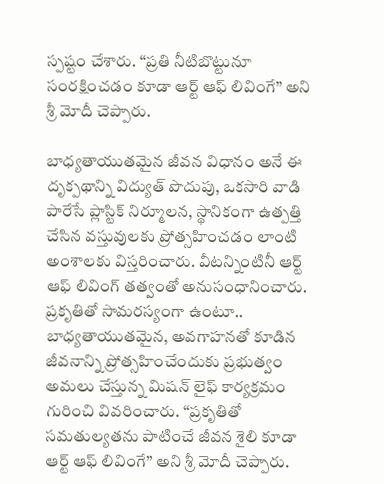స్పష్టం చేశారు. ‘‘ప్రతి నీటిబొట్టునూ సంరక్షించడం కూడా ఆర్ట్ ఆఫ్ లివింగే’’ అని శ్రీ మోదీ చెప్పారు.

బాధ్యతాయుతమైన జీవన విధానం అనే ఈ దృక్పథాన్ని విద్యుత్ పొదుపు, ఒకసారి వాడి పారేసే ప్లాస్టిక్ నిర్మూలన, స్థానికంగా ఉత్పత్తి చేసిన వస్తువులకు ప్రోత్సహించడం లాంటి అంశాలకు విస్తరించారు. వీటన్నింటినీ ఆర్ట్ ఆఫ్ లివింగ్ తత్వంతో అనుసంధానించారు. ప్రకృతితో సామరస్యంగా ఉంటూ.. బాధ్యతాయుతమైన, అవగాహనతో కూడిన జీవనాన్ని ప్రోత్సహించేందుకు ప్రభుత్వం అమలు చేస్తున్న మిషన్ లైఫ్ కార్యక్రమం గురించి వివరించారు. ‘‘ప్రకృతితో సమతుల్యతను పాటించే జీవన శైలి కూడా ఆర్ట్ ఆఫ్ లివింగే’’ అని శ్రీ మోదీ చెప్పారు.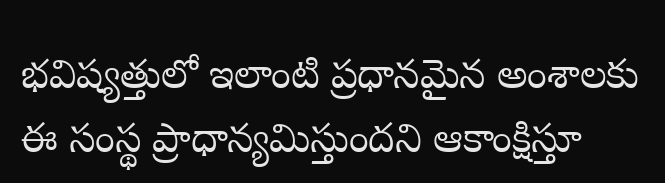భవిష్యత్తులో ఇలాంటి ప్రధానమైన అంశాలకు ఈ సంస్థ ప్రాధాన్యమిస్తుందని ఆకాంక్షిస్తూ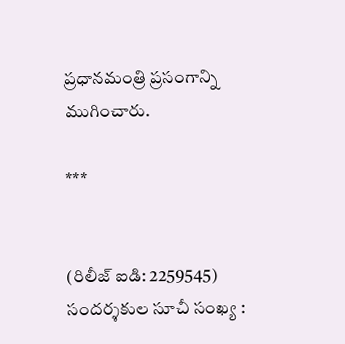ప్రధానమంత్రి ప్రసంగాన్ని ముగించారు.

***


(రిలీజ్ ఐడి: 2259545) సందర్శకుల సూచీ సంఖ్య :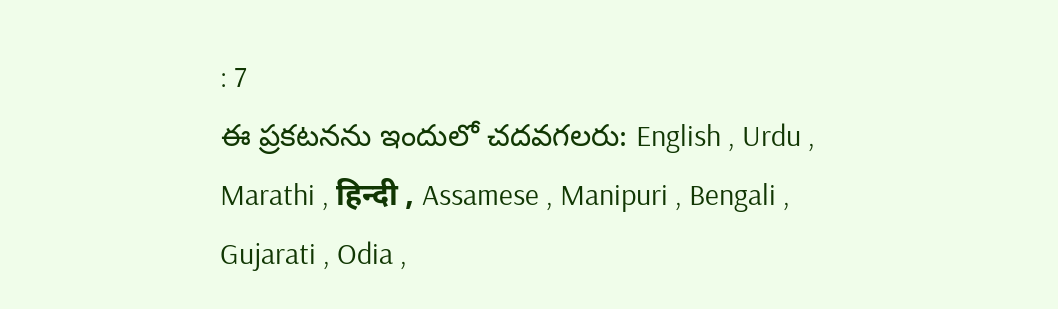: 7
ఈ ప్రకటనను ఇందులో చదవగలరు: English , Urdu , Marathi , हिन्दी , Assamese , Manipuri , Bengali , Gujarati , Odia ,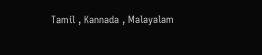Tamil , Kannada , Malayalam